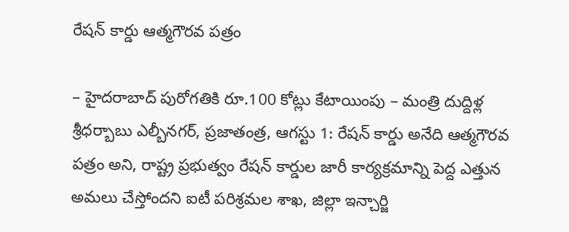రేషన్ కార్డు ఆత్మగౌరవ పత్రం

– హైదరాబాద్ పురోగతికి రూ.100 కోట్లు కేటాయింపు – మంత్రి దుద్దిళ్ల శ్రీధర్బాబు ఎల్బీనగర్, ప్రజాతంత్ర, ఆగస్టు 1: రేషన్ కార్డు అనేది ఆత్మగౌరవ పత్రం అని, రాష్ట్ర ప్రభుత్వం రేషన్ కార్డుల జారీ కార్యక్రమాన్ని పెద్ద ఎత్తున అమలు చేస్తోందని ఐటీ పరిశ్రమల శాఖ, జిల్లా ఇన్చార్జి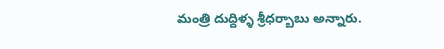మంత్రి దుద్దిళ్ళ శ్రీధర్బాబు అన్నారు.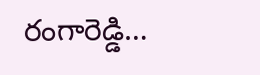రంగారెడ్డి…